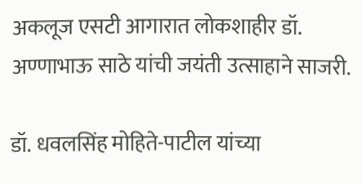अकलूज एसटी आगारात लोकशाहीर डॉ. अण्णाभाऊ साठे यांची जयंती उत्साहाने साजरी.

डॉ. धवलसिंह मोहिते-पाटील यांच्या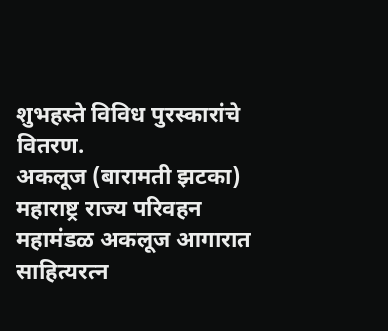शुभहस्ते विविध पुरस्कारांचे वितरण.
अकलूज (बारामती झटका)
महाराष्ट्र राज्य परिवहन महामंडळ अकलूज आगारात साहित्यरत्न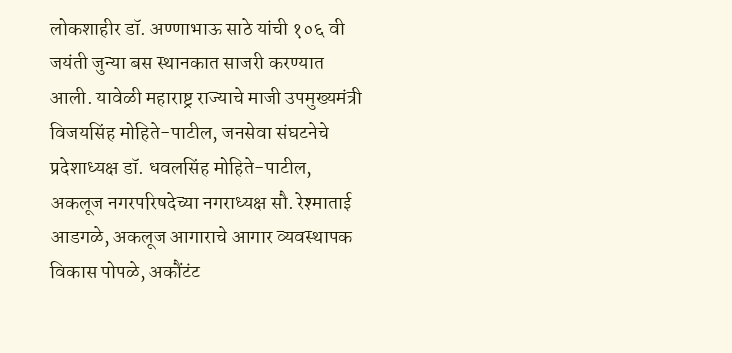लोकशाहीर डॉ. अण्णाभाऊ साठे यांची १०६ वी जयंती जुन्या बस स्थानकात साजरी करण्यात आली. यावेळी महाराष्ट्र राज्याचे माजी उपमुख्यमंत्री विजयसिंह मोहिते-पाटील, जनसेवा संघटनेचे प्रदेशाध्यक्ष डॉ. धवलसिंह मोहिते-पाटील, अकलूज नगरपरिषदेच्या नगराध्यक्ष सौ. रेश्माताई आडगळे, अकलूज आगाराचे आगार व्यवस्थापक विकास पोपळे, अकौंटंट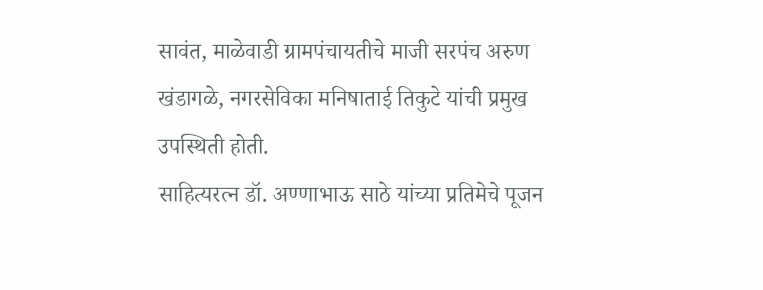सावंत, माळेवाडी ग्रामपंचायतीचे माजी सरपंच अरुण खंडागळे, नगरसेविका मनिषाताई तिकुटे यांची प्रमुख उपस्थिती होती.
साहित्यरत्न डॉ. अण्णाभाऊ साठे यांच्या प्रतिमेचे पूजन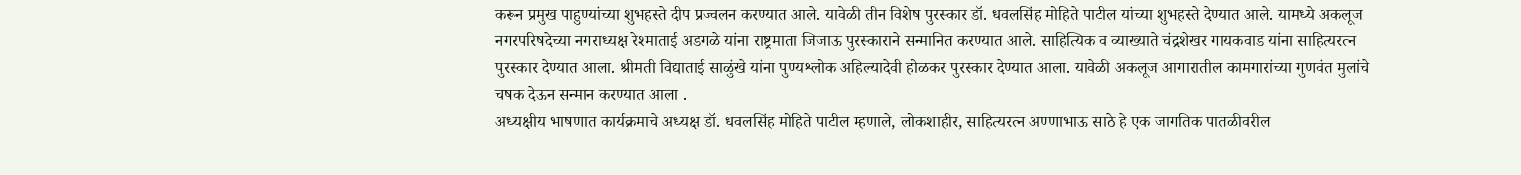करून प्रमुख पाहुण्यांच्या शुभहस्ते दीप प्रज्वलन करण्यात आले. यावेळी तीन विशेष पुरस्कार डॉ. धवलसिंह मोहिते पाटील यांच्या शुभहस्ते देण्यात आले. यामध्ये अकलूज नगरपरिषदेच्या नगराध्यक्ष रेश्माताई अडगळे यांना राष्ट्रमाता जिजाऊ पुरस्काराने सन्मानित करण्यात आले. साहित्यिक व व्याख्याते चंद्रशेखर गायकवाड यांना साहित्यरत्न पुरस्कार देण्यात आला. श्रीमती विद्याताई साळुंखे यांना पुण्यश्लोक अहिल्यादेवी होळकर पुरस्कार देण्यात आला. यावेळी अकलूज आगारातील कामगारांच्या गुणवंत मुलांचे चषक देऊन सन्मान करण्यात आला .
अध्यक्षीय भाषणात कार्यक्रमाचे अध्यक्ष डॉ. धवलसिंह मोहिते पाटील म्हणाले, लोकशाहीर, साहित्यरत्न अण्णाभाऊ साठे हे एक जागतिक पातळीवरील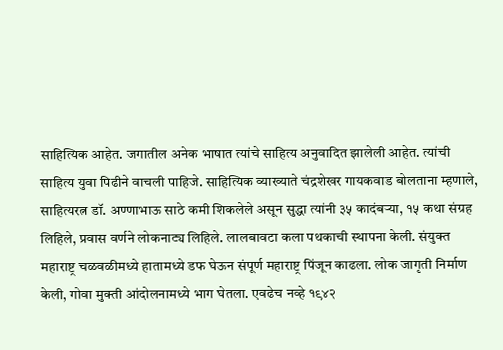साहित्यिक आहेत. जगातील अनेक भाषात त्यांचे साहित्य अनुवादित झालेली आहेत. त्यांची साहित्य युवा पिढीने वाचली पाहिजे. साहित्यिक व्याख्याते चंद्रशेखर गायकवाड बोलताना म्हणाले, साहित्यरत्न डॉ. अण्णाभाऊ साठे कमी शिकलेले असून सुद्धा त्यांनी ३५ कादंबऱ्या, १५ कथा संग्रह लिहिले, प्रवास वर्णने लोकनाट्य लिहिले. लालबावटा कला पथकाची स्थापना केली. संयुक्त महाराष्ट्र चळवळीमध्ये हातामध्ये डफ घेऊन संपूर्ण महाराष्ट्र पिंजून काढला. लोक जागृती निर्माण केली, गोवा मुक्ती आंदोलनामध्ये भाग घेतला. एवढेच नव्हे १९४२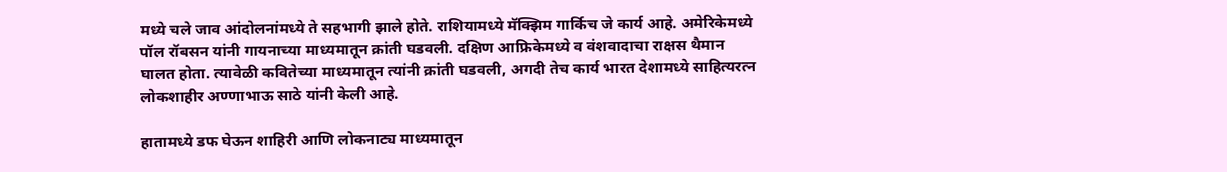मध्ये चले जाव आंदोलनांमध्ये ते सहभागी झाले होते. राशियामध्ये मॅक्झिम गार्किच जे कार्य आहे. अमेरिकेमध्ये पॉल रॉबसन यांनी गायनाच्या माध्यमातून क्रांती घडवली. दक्षिण आफ्रिकेमध्ये व वंशवादाचा राक्षस थैमान घालत होता. त्यावेळी कवितेच्या माध्यमातून त्यांनी क्रांती घडवली, अगदी तेच कार्य भारत देशामध्ये साहित्यरत्न लोकशाहीर अण्णाभाऊ साठे यांनी केली आहे.

हातामध्ये डफ घेऊन शाहिरी आणि लोकनाट्य माध्यमातून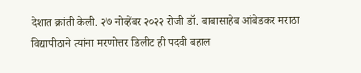देशात क्रांती केली. २७ नोव्हेंबर २०२२ रोजी डॉ. बाबासाहेब आंबेडकर मराठा विद्यापीठाने त्यांना मरणोत्तर डिलीट ही पदवी बहाल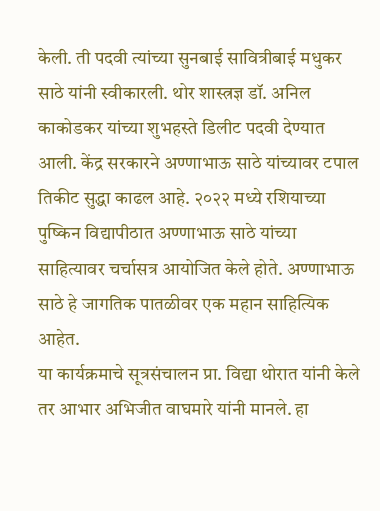केली. ती पदवी त्यांच्या सुनबाई सावित्रीबाई मधुकर साठे यांनी स्वीकारली. थोर शास्त्रज्ञ डॉ. अनिल काकोडकर यांच्या शुभहस्ते डिलीट पदवी देण्यात आली. केंद्र सरकारने अण्णाभाऊ साठे यांच्यावर टपाल तिकीट सुद्धा काढल आहे. २०२२ मध्ये रशियाच्या पुष्किन विद्यापीठात अण्णाभाऊ साठे यांच्या साहित्यावर चर्चासत्र आयोजित केले होते. अण्णाभाऊ साठे हे जागतिक पातळीवर एक महान साहित्यिक आहेत.
या कार्यक्रमाचे सूत्रसंचालन प्रा. विद्या थोरात यांनी केले तर आभार अभिजीत वाघमारे यांनी मानले. हा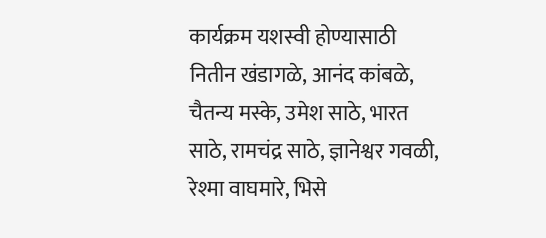कार्यक्रम यशस्वी होण्यासाठी नितीन खंडागळे, आनंद कांबळे, चैतन्य मस्के, उमेश साठे, भारत साठे, रामचंद्र साठे, ज्ञानेश्वर गवळी, रेश्मा वाघमारे, भिसे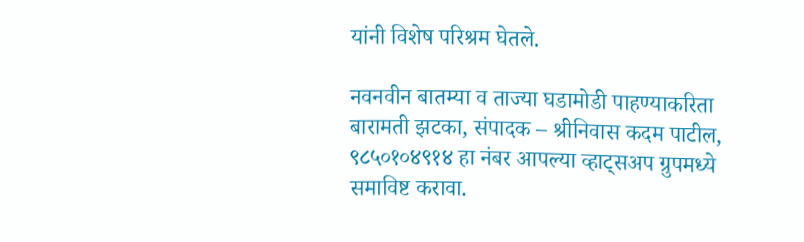यांनी विशेष परिश्रम घेतले.

नवनवीन बातम्या व ताज्या घडामोडी पाहण्याकरिता बारामती झटका, संपादक – श्रीनिवास कदम पाटील, ९८५०१०४९१४ हा नंबर आपल्या व्हाट्सअप ग्रुपमध्ये समाविष्ट करावा.